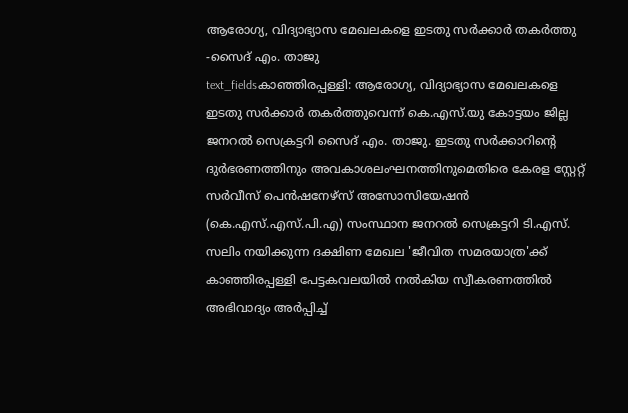ആരോഗ്യ, വിദ്യാഭ്യാസ മേഖലകളെ ഇടതു സർക്കാർ തകർത്തു -സൈദ് എം. താജു
text_fieldsകാഞ്ഞിരപ്പള്ളി: ആരോഗ്യ, വിദ്യാഭ്യാസ മേഖലകളെ ഇടതു സർക്കാർ തകർത്തുവെന്ന് കെ.എസ്.യു കോട്ടയം ജില്ല ജനറൽ സെക്രട്ടറി സൈദ് എം. താജു. ഇടതു സർക്കാറിന്റെ ദുർഭരണത്തിനും അവകാശലംഘനത്തിനുമെതിരെ കേരള സ്റ്റേറ്റ് സർവീസ് പെൻഷനേഴ്സ് അസോസിയേഷൻ (കെ.എസ്.എസ്.പി.എ) സംസ്ഥാന ജനറൽ സെക്രട്ടറി ടി.എസ്. സലിം നയിക്കുന്ന ദക്ഷിണ മേഖല 'ജീവിത സമരയാത്ര'ക്ക് കാഞ്ഞിരപ്പള്ളി പേട്ടകവലയിൽ നൽകിയ സ്വീകരണത്തിൽ അഭിവാദ്യം അർപ്പിച്ച്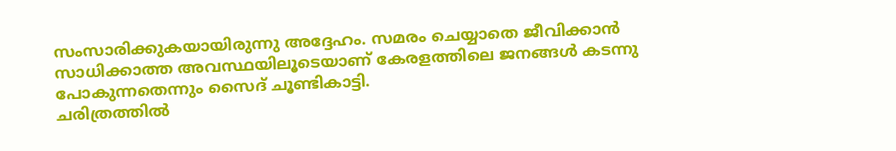സംസാരിക്കുകയായിരുന്നു അദ്ദേഹം. സമരം ചെയ്യാതെ ജീവിക്കാൻ സാധിക്കാത്ത അവസ്ഥയിലൂടെയാണ് കേരളത്തിലെ ജനങ്ങൾ കടന്നു പോകുന്നതെന്നും സൈദ് ചൂണ്ടികാട്ടി.
ചരിത്രത്തിൽ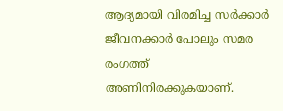ആദ്യമായി വിരമിച്ച സർക്കാർ ജീവനക്കാർ പോലും സമര രംഗത്ത് അണിനിരക്കുകയാണ്.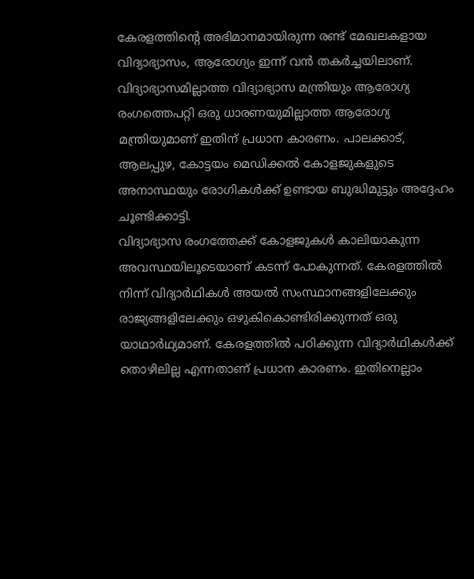കേരളത്തിന്റെ അഭിമാനമായിരുന്ന രണ്ട് മേഖലകളായ വിദ്യാഭ്യാസം, ആരോഗ്യം ഇന്ന് വൻ തകർച്ചയിലാണ്. വിദ്യാഭ്യാസമില്ലാത്ത വിദ്യാഭ്യാസ മന്ത്രിയും ആരോഗ്യ രംഗത്തെപറ്റി ഒരു ധാരണയുമില്ലാത്ത ആരോഗ്യ മന്ത്രിയുമാണ് ഇതിന് പ്രധാന കാരണം. പാലക്കാട്, ആലപ്പുഴ, കോട്ടയം മെഡിക്കൽ കോളജുകളുടെ അനാസ്ഥയും രോഗികൾക്ക് ഉണ്ടായ ബുദ്ധിമുട്ടും അദ്ദേഹം ചൂണ്ടിക്കാട്ടി.
വിദ്യാഭ്യാസ രംഗത്തേക്ക് കോളജുകൾ കാലിയാകുന്ന അവസ്ഥയിലൂടെയാണ് കടന്ന് പോകുന്നത്. കേരളത്തിൽ നിന്ന് വിദ്യാർഥികൾ അയൽ സംസ്ഥാനങ്ങളിലേക്കും രാജ്യങ്ങളിലേക്കും ഒഴുകികൊണ്ടിരിക്കുന്നത് ഒരു യാഥാർഥ്യമാണ്. കേരളത്തിൽ പഠിക്കുന്ന വിദ്യാർഥികൾക്ക് തൊഴിലില്ല എന്നതാണ് പ്രധാന കാരണം. ഇതിനെല്ലാം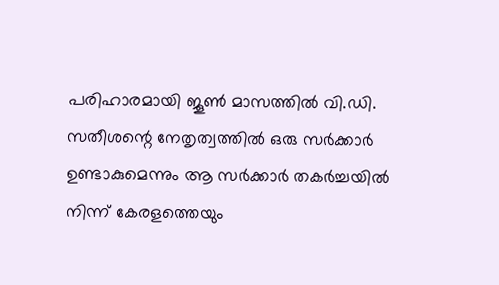പരിഹാരമായി ജൂൺ മാസത്തിൽ വി.ഡി. സതീശന്റെ നേതൃത്വത്തിൽ ഒരു സർക്കാർ ഉണ്ടാകുമെന്നും ആ സർക്കാർ തകർച്ചയിൽ നിന്ന് കേരളത്തെയും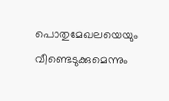പൊതുമേഖലയെയും വീണ്ടെടുക്കുമെന്നും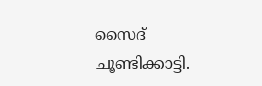സൈദ് ചൂണ്ടിക്കാട്ടി.